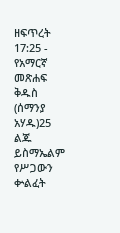ዘፍጥረት 17:25 - የአማርኛ መጽሐፍ ቅዱስ (ሰማንያ አሃዱ)25 ልጁ ይስማኤልም የሥጋውን ቍልፈት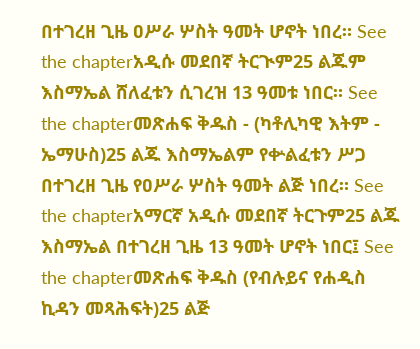በተገረዘ ጊዜ ዐሥራ ሦስት ዓመት ሆኖት ነበረ። See the chapterአዲሱ መደበኛ ትርጒም25 ልጁም እስማኤል ሸለፈቱን ሲገረዝ 13 ዓመቱ ነበር። See the chapterመጽሐፍ ቅዱስ - (ካቶሊካዊ እትም - ኤማሁስ)25 ልጁ እስማኤልም የቍልፈቱን ሥጋ በተገረዘ ጊዜ የዐሥራ ሦስት ዓመት ልጅ ነበረ። See the chapterአማርኛ አዲሱ መደበኛ ትርጉም25 ልጁ እስማኤል በተገረዘ ጊዜ 13 ዓመት ሆኖት ነበር፤ See the chapterመጽሐፍ ቅዱስ (የብሉይና የሐዲስ ኪዳን መጻሕፍት)25 ልጅ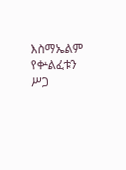እስማኤልም የቍልፈቱን ሥጋ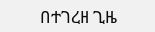በተገረዘ ጊዜ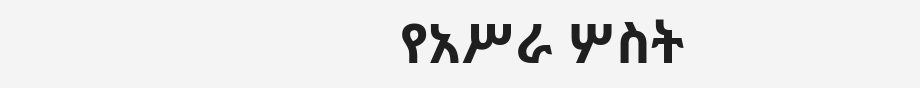የአሥራ ሦስት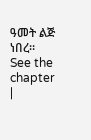ዓመት ልጅ ነበረ። See the chapter |